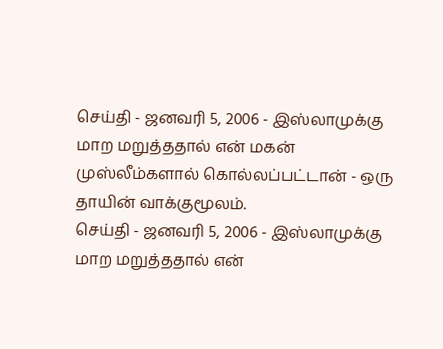செய்தி - ஜனவரி 5, 2006 - இஸ்லாமுக்கு மாற மறுத்ததால் என் மகன் முஸ்லீம்களால் கொல்லப்பட்டான் - ஒரு தாயின் வாக்குமூலம்.
செய்தி - ஜனவரி 5, 2006 - இஸ்லாமுக்கு மாற மறுத்ததால் என்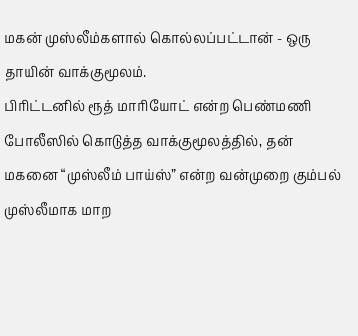மகன் முஸ்லீம்களால் கொல்லப்பட்டான் - ஒரு தாயின் வாக்குமூலம்.
பிரிட்டனில் ரூத் மாரியோட் என்ற பெண்மணி போலீஸில் கொடுத்த வாக்குமூலத்தில், தன் மகனை “முஸ்லீம் பாய்ஸ்” என்ற வன்முறை கும்பல் முஸ்லீமாக மாற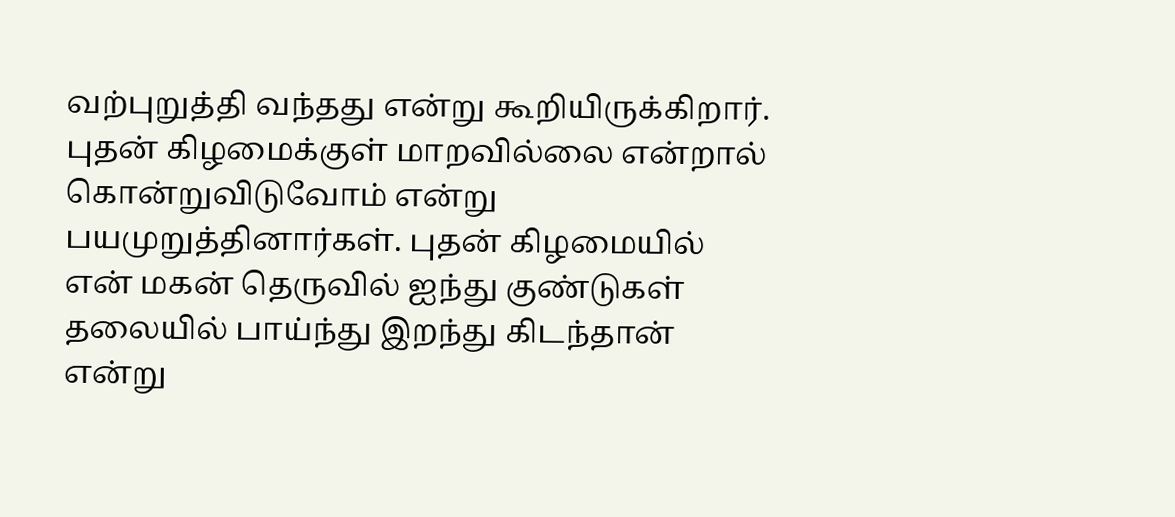வற்புறுத்தி வந்தது என்று கூறியிருக்கிறார். புதன் கிழமைக்குள் மாறவில்லை என்றால் கொன்றுவிடுவோம் என்று பயமுறுத்தினார்கள். புதன் கிழமையில் என் மகன் தெருவில் ஐந்து குண்டுகள் தலையில் பாய்ந்து இறந்து கிடந்தான் என்று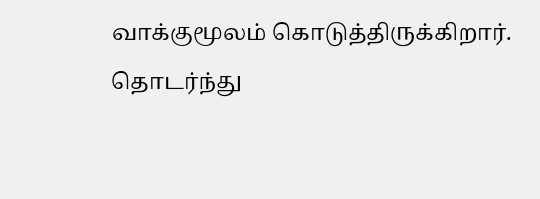வாக்குமூலம் கொடுத்திருக்கிறார்.
தொடர்ந்து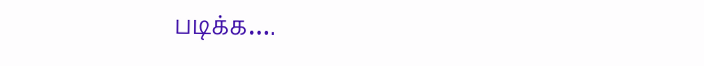படிக்க….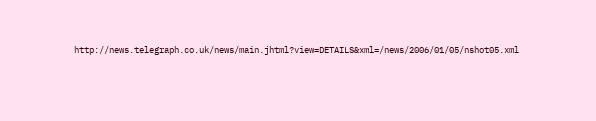http://news.telegraph.co.uk/news/main.jhtml?view=DETAILS&xml=/news/2006/01/05/nshot05.xml